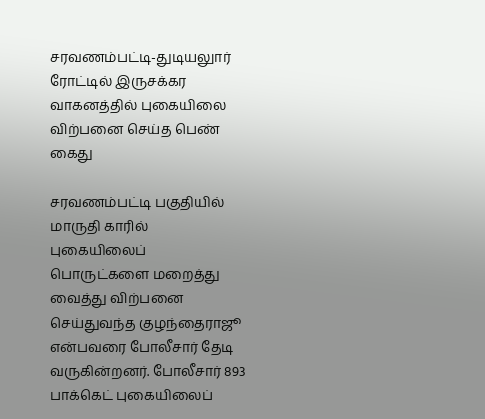சரவணம்பட்டி-துடியலுார் ரோட்டில் இருசக்கர வாகனத்தில் புகையிலை விற்பனை செய்த பெண் கைது

சரவணம்பட்டி பகுதியில் மாருதி காரில் புகையிலைப் பொருட்களை மறைத்து வைத்து விற்பனை செய்துவந்த குழந்தைராஜூ என்பவரை போலீசார் தேடி வருகின்றனர். போலீசார் 893 பாக்கெட் புகையிலைப்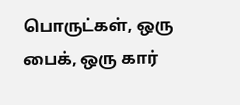பொருட்கள், ஒரு பைக், ஒரு கார்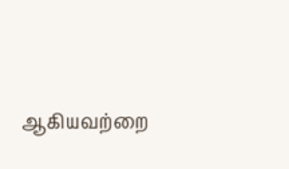ஆகியவற்றை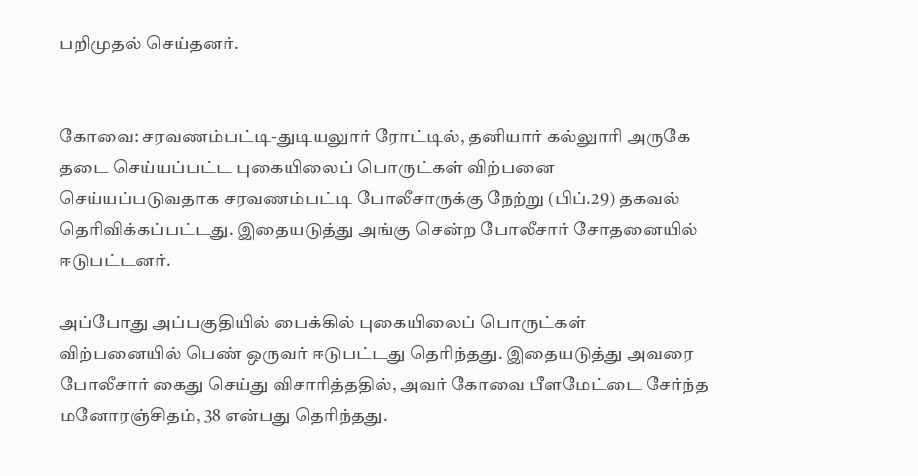பறிமுதல் செய்தனர்.


கோவை: சரவணம்பட்டி-துடியலுார் ரோட்டில், தனியார் கல்லுாரி அருகே தடை செய்யப்பட்ட புகையிலைப் பொருட்கள் விற்பனை செய்யப்படுவதாக சரவணம்பட்டி போலீசாருக்கு நேற்று (பிப்.29) தகவல் தெரிவிக்கப்பட்டது. இதையடுத்து அங்கு சென்ற போலீசார் சோதனையில் ஈடுபட்டனர்.

அப்போது அப்பகுதியில் பைக்கில் புகையிலைப் பொருட்கள் விற்பனையில் பெண் ஒருவர் ஈடுபட்டது தெரிந்தது. இதையடுத்து அவரை போலீசார் கைது செய்து விசாரித்ததில், அவர் கோவை பீளமேட்டை சேர்ந்த மனோரஞ்சிதம், 38 என்பது தெரிந்தது.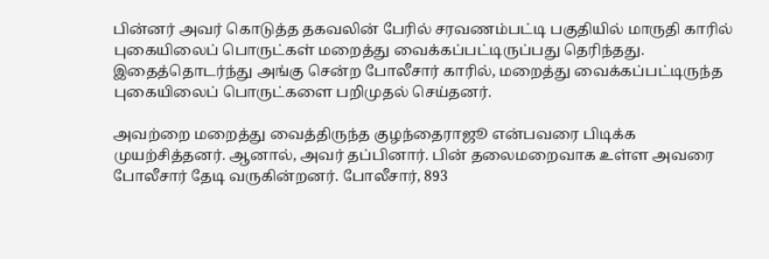பின்னர் அவர் கொடுத்த தகவலின் பேரில் சரவணம்பட்டி பகுதியில் மாருதி காரில் புகையிலைப் பொருட்கள் மறைத்து வைக்கப்பட்டிருப்பது தெரிந்தது. இதைத்தொடர்ந்து அங்கு சென்ற போலீசார் காரில், மறைத்து வைக்கப்பட்டிருந்த புகையிலைப் பொருட்களை பறிமுதல் செய்தனர்.

அவற்றை மறைத்து வைத்திருந்த குழந்தைராஜூ என்பவரை பிடிக்க முயற்சித்தனர். ஆனால், அவர் தப்பினார். பின் தலைமறைவாக உள்ள அவரை போலீசார் தேடி வருகின்றனர். போலீசார், 893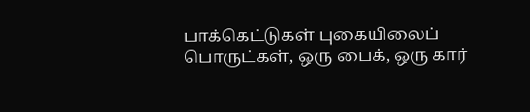பாக்கெட்டுகள் புகையிலைப் பொருட்கள், ஒரு பைக், ஒரு கார்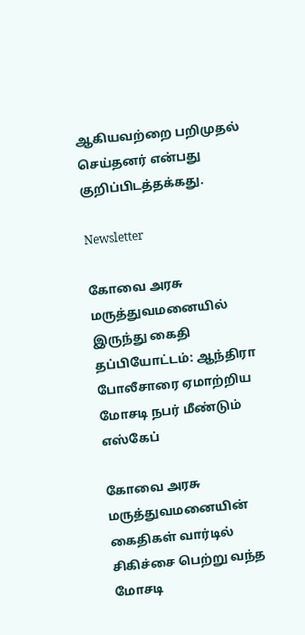ஆகியவற்றை பறிமுதல் செய்தனர் என்பது குறிப்பிடத்தக்கது.

Newsletter

கோவை அரசு மருத்துவமனையில் இருந்து கைதி தப்பியோட்டம்: ஆந்திரா போலீசாரை ஏமாற்றிய மோசடி நபர் மீண்டும் எஸ்கேப்

கோவை அரசு மருத்துவமனையின் கைதிகள் வார்டில் சிகிச்சை பெற்று வந்த மோசடி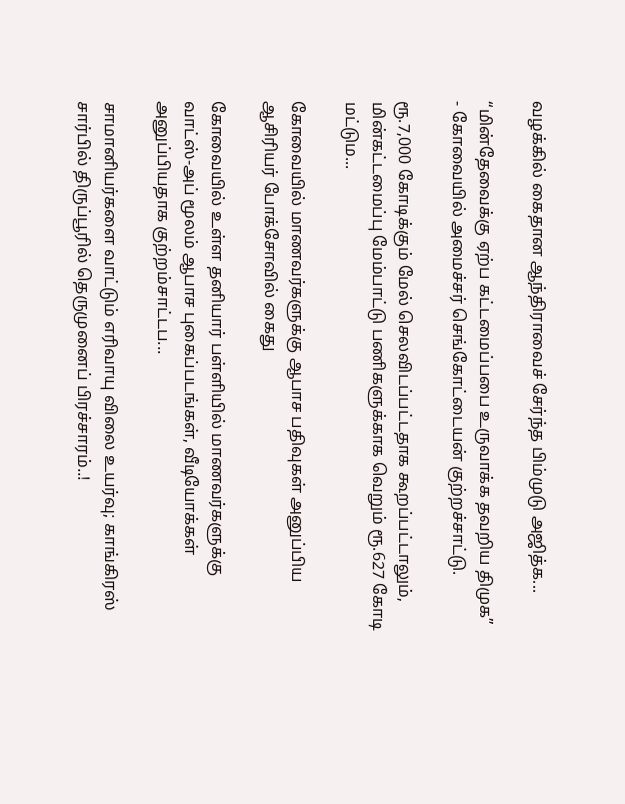வழக்கில் கைதான ஆந்திராவைச் சேர்ந்த பிம்முடு அஜித்க...

“மின்தேவைக்கு ஏற்ப கட்டமைப்பபை உருவாக்க தவறிய திமுக” - கோவையில் அமைச்சர் செங்கோட்டையன் குற்றச்சாட்டு.

ரூ.7,000 கோடிக்கும் மேல் செலவிடப்பட்டதாக கூறப்பட்டாலும், மின்கட்டமைப்பு மேம்பாட்டு பணிகளுக்காக வெறும் ரூ.627 கோடி மட்டும...

கோவையில் மாணவர்களுக்கு ஆபாச பதிவுகள் அனுப்பிய ஆசிரியர் போக்சோவில் கைது

கோவையில் உள்ள தனியார் பள்ளியில் மாணவர்களுக்கு வாட்ஸ்-அப் மூலம் ஆபாச புகைப்படங்கள், வீடியோக்கள் அனுப்பியதாக குற்றம்சாட்டப...

சாமானியர்களை வாட்டும் எரிவாயு விலை உயர்வு; காங்கிரஸ் சார்பில் திருப்பூரில் தெருமுனைப் பிரச்சாரம்..!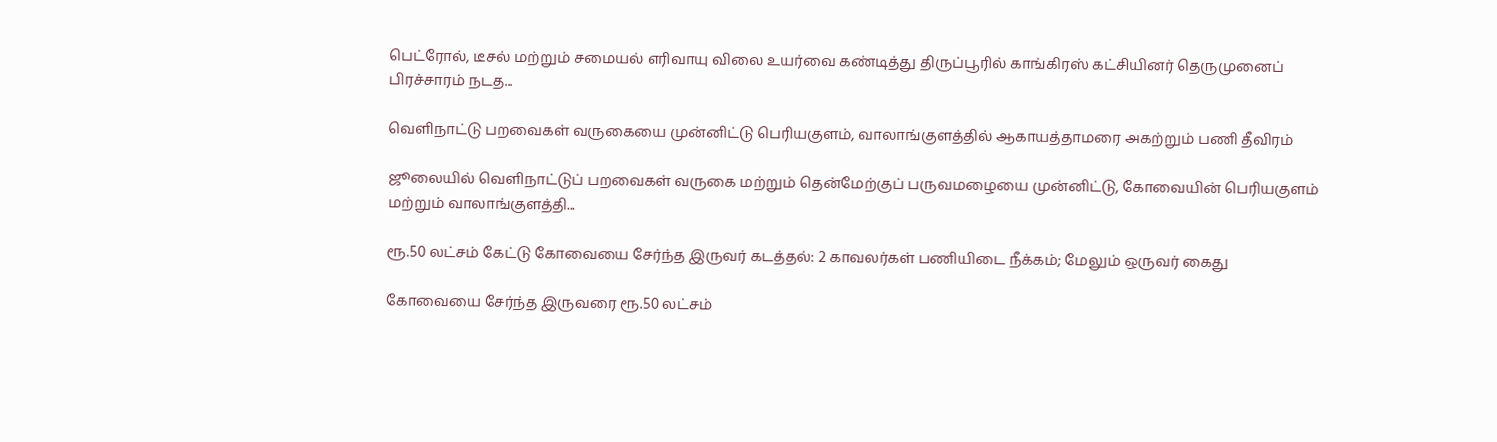பெட்ரோல், டீசல் மற்றும் சமையல் எரிவாயு விலை உயர்வை கண்டித்து திருப்பூரில் காங்கிரஸ் கட்சியினர் தெருமுனைப் பிரச்சாரம் நடத...

வெளிநாட்டு பறவைகள் வருகையை முன்னிட்டு பெரியகுளம், வாலாங்குளத்தில் ஆகாயத்தாமரை அகற்றும் பணி தீவிரம்

ஜூலையில் வெளிநாட்டுப் பறவைகள் வருகை மற்றும் தென்மேற்குப் பருவமழையை முன்னிட்டு, கோவையின் பெரியகுளம் மற்றும் வாலாங்குளத்தி...

ரூ.50 லட்சம் கேட்டு கோவையை சேர்ந்த இருவர் கடத்தல்: 2 காவலர்கள் பணியிடை நீக்கம்; மேலும் ஒருவர் கைது

கோவையை சேர்ந்த இருவரை ரூ.50 லட்சம்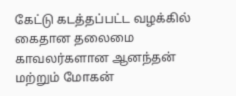கேட்டு கடத்தப்பட்ட வழக்கில் கைதான தலைமை காவலர்களான ஆனந்தன் மற்றும் மோகன்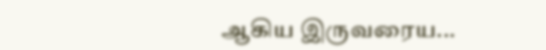ஆகிய இருவரைய...